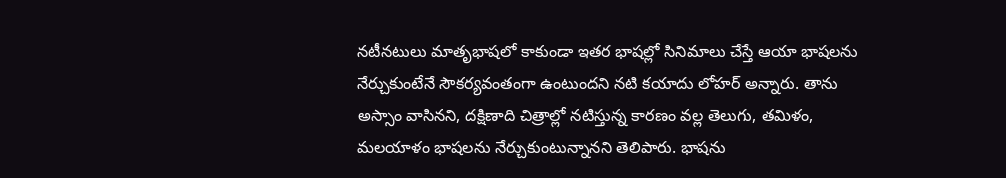నటీనటులు మాతృభాషలో కాకుండా ఇతర భాషల్లో సినిమాలు చేస్తే ఆయా భాషలను నేర్చుకుంటేనే సౌకర్యవంతంగా ఉంటుందని నటి కయాదు లోహర్ అన్నారు. తాను అస్సాం వాసినని, దక్షిణాది చిత్రాల్లో నటిస్తున్న కారణం వల్ల తెలుగు, తమిళం, మలయాళం భాషలను నేర్చుకుంటున్నానని తెలిపారు. భాషను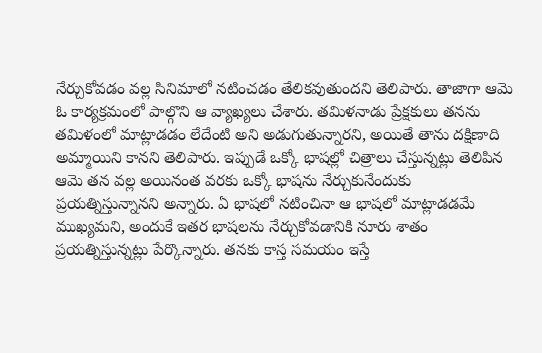నేర్చుకోవడం వల్ల సినిమాలో నటించడం తేలికవుతుందని తెలిపారు. తాజాగా ఆమె ఓ కార్యక్రమంలో పాల్గొని ఆ వ్యాఖ్యలు చేశారు. తమిళనాడు ప్రేక్షకులు తనను తమిళంలో మాట్లాడడం లేదేంటి అని అడుగుతున్నారని, అయితే తాను దక్షిణాది అమ్మాయిని కానని తెలిపారు. ఇప్పుడే ఒక్కో భాషల్లో చిత్రాలు చేస్తున్నట్లు తెలిపిన ఆమె తన వల్ల అయినంత వరకు ఒక్కో భాషను నేర్చుకునేందుకు ప్రయత్నిస్తున్నానని అన్నారు. ఏ భాషలో నటించినా ఆ భాషలో మాట్లాడడమే ముఖ్యమని, అందుకే ఇతర భాషలను నేర్చుకోవడానికి నూరు శాతం ప్రయత్నిస్తున్నట్లు పేర్కొన్నారు. తనకు కాస్త సమయం ఇస్తే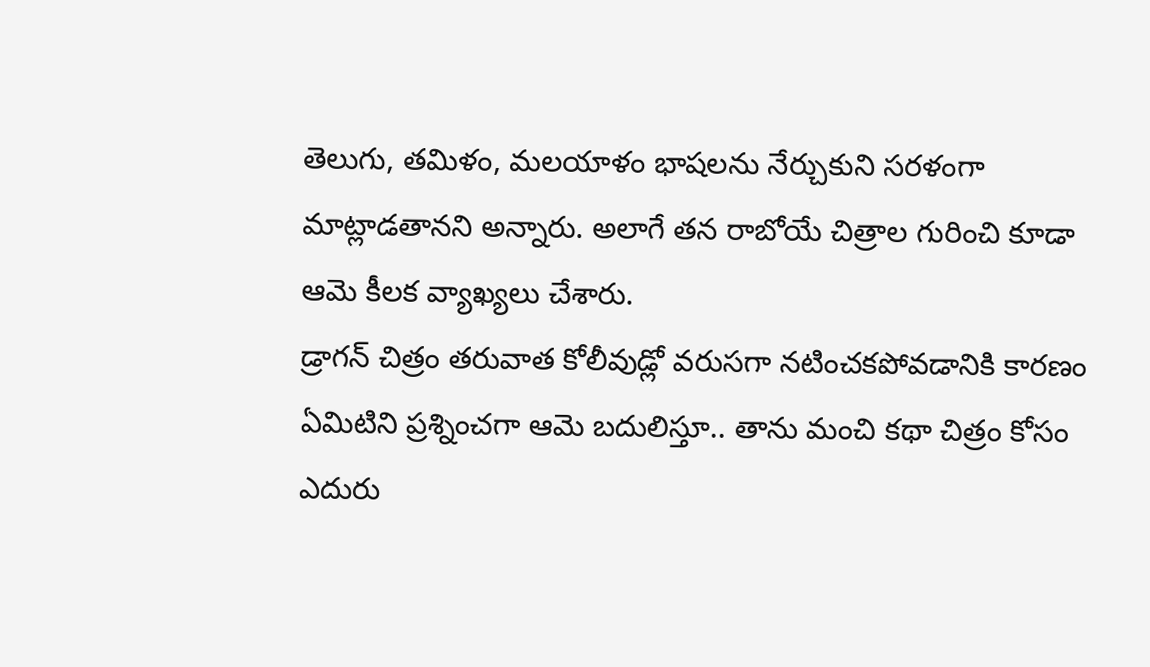తెలుగు, తమిళం, మలయాళం భాషలను నేర్చుకుని సరళంగా మాట్లాడతానని అన్నారు. అలాగే తన రాబోయే చిత్రాల గురించి కూడా ఆమె కీలక వ్యాఖ్యలు చేశారు.
డ్రాగన్ చిత్రం తరువాత కోలీవుడ్లో వరుసగా నటించకపోవడానికి కారణం ఏమిటిని ప్రశ్నించగా ఆమె బదులిస్తూ.. తాను మంచి కథా చిత్రం కోసం ఎదురు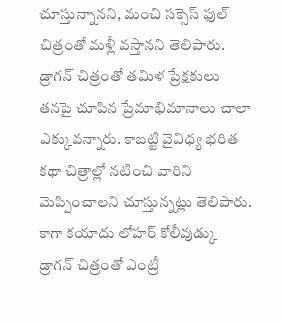చూస్తున్నానని, మంచి సక్సెస్ ఫుల్ చిత్రంతో మళ్లీ వస్తానని తెలిపారు. డ్రాగన్ చిత్రంతో తమిళ ప్రేక్షకులు తనపై చూపిన ప్రేమాభిమానాలు చాలా ఎక్కువన్నారు. కాబట్టి వైవిధ్య భరిత కథా చిత్రాల్లో నటించి వారిని మెప్పించాలని చూస్తున్నట్లు తెలిపారు. కాగా కయాదు లోహర్ కోలీవుడ్కు డ్రాగన్ చిత్రంతో ఎంట్రీ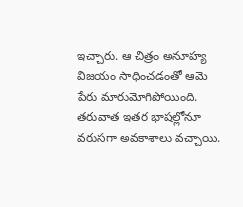ఇచ్చారు. ఆ చిత్రం అనూహ్య విజయం సాధించడంతో ఆమె పేరు మారుమోగిపోయింది. తరువాత ఇతర భాషల్లోనూ వరుసగా అవకాశాలు వచ్చాయి.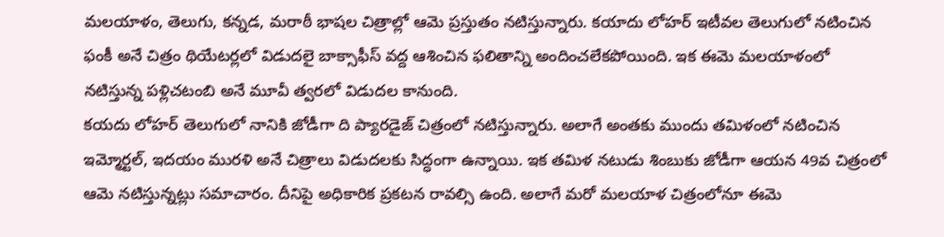మలయాళం, తెలుగు, కన్నడ, మరాఠీ భాషల చిత్రాల్లో ఆమె ప్రస్తుతం నటిస్తున్నారు. కయాదు లోహర్ ఇటీవల తెలుగులో నటించిన ఫంకీ అనే చిత్రం థియేటర్లలో విడుదలై బాక్సాఫీస్ వద్ద ఆశించిన ఫలితాన్ని అందించలేకపోయింది. ఇక ఈమె మలయాళంలో నటిస్తున్న పళ్లిచటంబి అనే మూవీ త్వరలో విడుదల కానుంది.
కయదు లోహర్ తెలుగులో నానికి జోడీగా ది ప్యారడైజ్ చిత్రంలో నటిస్తున్నారు. అలాగే అంతకు ముందు తమిళంలో నటించిన ఇమ్మోర్టల్, ఇదయం మురళి అనే చిత్రాలు విడుదలకు సిద్ధంగా ఉన్నాయి. ఇక తమిళ నటుడు శింబుకు జోడీగా ఆయన 49వ చిత్రంలో ఆమె నటిస్తున్నట్లు సమాచారం. దీనిపై అధికారిక ప్రకటన రావల్సి ఉంది. అలాగే మరో మలయాళ చిత్రంలోనూ ఈమె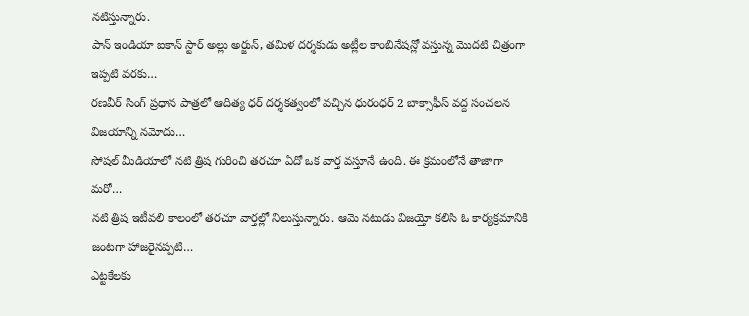నటిస్తున్నారు.
పాన్ ఇండియా ఐకాన్ స్టార్ అల్లు అర్జున్, తమిళ దర్శకుడు అట్లీల కాంబినేషన్లో వస్తున్న మొదటి చిత్రంగా ఇప్పటి వరకు…
రణవీర్ సింగ్ ప్రధాన పాత్రలో ఆదిత్య ధర్ దర్శకత్వంలో వచ్చిన ధురంధర్ 2 బాక్సాఫీస్ వద్ద సంచలన విజయాన్ని నమోదు…
సోషల్ మీడియాలో నటి త్రిష గురించి తరచూ ఏదో ఒక వార్త వస్తూనే ఉంది. ఈ క్రమంలోనే తాజాగా మరో…
నటి త్రిష ఇటీవలి కాలంలో తరచూ వార్తల్లో నిలుస్తున్నారు. ఆమె నటుడు విజయ్తో కలిసి ఓ కార్యక్రమానికి జంటగా హాజరైనప్పటి…
ఎట్టకేలకు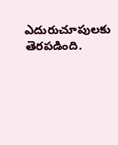ఎదురుచూపులకు తెరపడింది.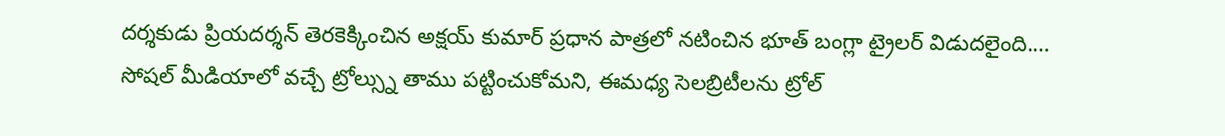దర్శకుడు ప్రియదర్శన్ తెరకెక్కించిన అక్షయ్ కుమార్ ప్రధాన పాత్రలో నటించిన భూత్ బంగ్లా ట్రైలర్ విడుదలైంది.…
సోషల్ మీడియాలో వచ్చే ట్రోల్స్ను తాము పట్టించుకోమని, ఈమధ్య సెలబ్రిటీలను ట్రోల్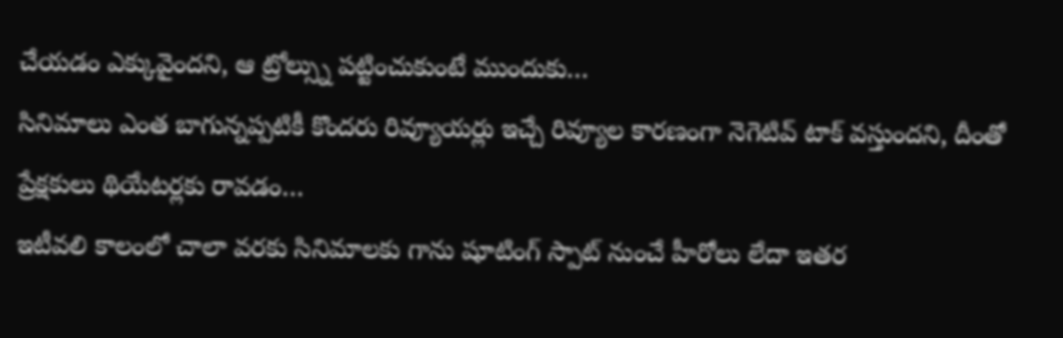చేయడం ఎక్కువైందని, ఆ ట్రోల్స్ను పట్టించుకుంటే ముందుకు…
సినిమాలు ఎంత బాగున్నప్పటికీ కొందరు రివ్యూయర్లు ఇచ్చే రివ్యూల కారణంగా నెగెటివ్ టాక్ వస్తుందని, దీంతో ప్రేక్షకులు థియేటర్లకు రావడం…
ఇటీవలి కాలంలో చాలా వరకు సినిమాలకు గాను షూటింగ్ స్పాట్ నుంచే హీరోలు లేదా ఇతర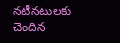నటీనటులకు చెందిన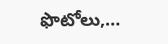ఫొటోలు,…